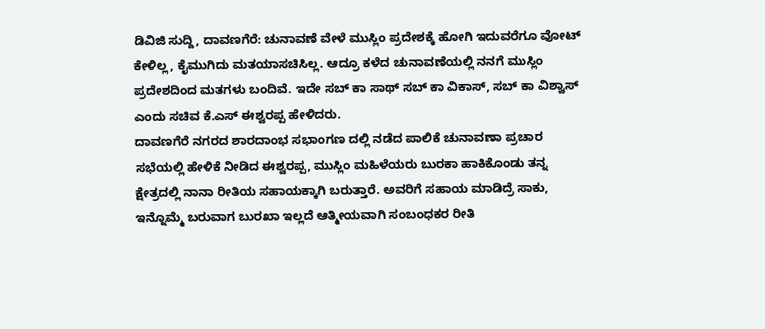ಡಿವಿಜಿ ಸುದ್ದಿ, ದಾವಣಗೆರೆ: ಚುನಾವಣೆ ವೇಳೆ ಮುಸ್ಲಿಂ ಪ್ರದೇಶಕ್ಕೆ ಹೋಗಿ ಇದುವರೆಗೂ ವೋಟ್ ಕೇಳಿಲ್ಲ, ಕೈಮುಗಿದು ಮತಯಾಸಚಿಸಿಲ್ಲ. ಆದ್ರೂ ಕಳೆದ ಚುನಾವಣೆಯಲ್ಲಿ ನನಗೆ ಮುಸ್ಲಿಂ ಪ್ರದೇಶದಿಂದ ಮತಗಳು ಬಂದಿವೆ. ಇದೇ ಸಬ್ ಕಾ ಸಾಥ್ ಸಬ್ ಕಾ ವಿಕಾಸ್, ಸಬ್ ಕಾ ವಿಶ್ವಾಸ್ ಎಂದು ಸಚಿವ ಕೆ.ಎಸ್ ಈಶ್ವರಪ್ಪ ಹೇಳಿದರು.
ದಾವಣಗೆರೆ ನಗರದ ಶಾರದಾಂಭ ಸಭಾಂಗಣ ದಲ್ಲಿ ನಡೆದ ಪಾಲಿಕೆ ಚುನಾವಣಾ ಪ್ರಚಾರ ಸಭೆಯಲ್ಲಿ ಹೇಳಿಕೆ ನೀಡಿದ ಈಶ್ವರಪ್ಪ, ಮುಸ್ಲಿಂ ಮಹಿಳೆಯರು ಬುರಕಾ ಹಾಕಿಕೊಂಡು ತನ್ನ ಕ್ಷೇತ್ರದಲ್ಲಿ ನಾನಾ ರೀತಿಯ ಸಹಾಯಕ್ಕಾಗಿ ಬರುತ್ತಾರೆ. ಅವರಿಗೆ ಸಹಾಯ ಮಾಡಿದ್ರೆ ಸಾಕು, ಇನ್ನೊಮ್ಮೆ ಬರುವಾಗ ಬುರಖಾ ಇಲ್ಲದೆ ಆತ್ಮೀಯವಾಗಿ ಸಂಬಂಧಕರ ರೀತಿ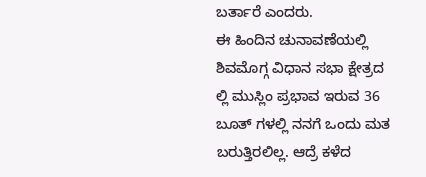ಬರ್ತಾರೆ ಎಂದರು.
ಈ ಹಿಂದಿನ ಚುನಾವಣೆಯಲ್ಲಿ ಶಿವಮೊಗ್ಗ ವಿಧಾನ ಸಭಾ ಕ್ಷೇತ್ರದ ಲ್ಲಿ ಮುಸ್ಲಿಂ ಪ್ರಭಾವ ಇರುವ 36 ಬೂತ್ ಗಳಲ್ಲಿ ನನಗೆ ಒಂದು ಮತ ಬರುತ್ತಿರಲಿಲ್ಲ. ಆದ್ರೆ ಕಳೆದ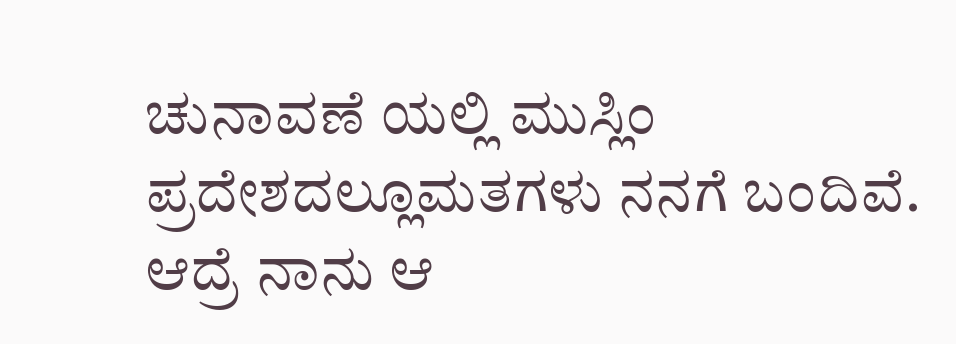ಚುನಾವಣೆ ಯಲ್ಲಿ ಮುಸ್ಲಿಂ ಪ್ರದೇಶದಲ್ಲೂಮತಗಳು ನನಗೆ ಬಂದಿವೆ. ಆದ್ರೆ ನಾನು ಆ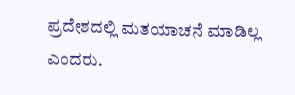ಪ್ರದೇಶದಲ್ಲಿ ಮತಯಾಚನೆ ಮಾಡಿಲ್ಲ ಎಂದರು.